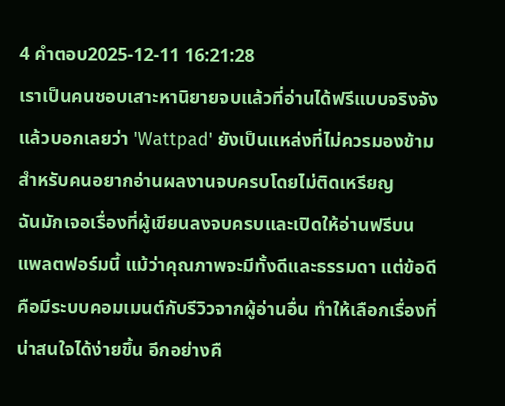4 คำตอบ2025-12-11 16:21:28
เราเป็นคนชอบเสาะหานิยายจบแล้วที่อ่านได้ฟรีแบบจริงจังแล้วบอกเลยว่า 'Wattpad' ยังเป็นแหล่งที่ไม่ควรมองข้ามสำหรับคนอยากอ่านผลงานจบครบโดยไม่ติดเหรียญ
ฉันมักเจอเรื่องที่ผู้เขียนลงจบครบและเปิดให้อ่านฟรีบนแพลตฟอร์มนี้ แม้ว่าคุณภาพจะมีทั้งดีและธรรมดา แต่ข้อดีคือมีระบบคอมเมนต์กับรีวิวจากผู้อ่านอื่น ทำให้เลือกเรื่องที่น่าสนใจได้ง่ายขึ้น อีกอย่างคื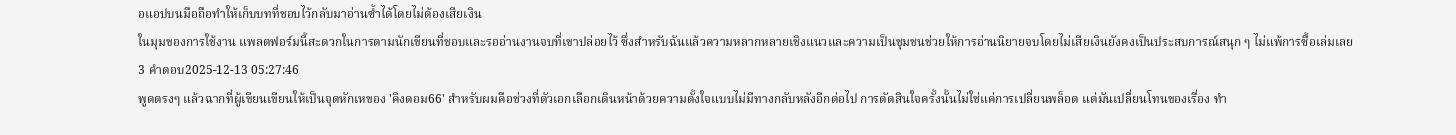อแอปบนมือถือทำให้เก็บบทที่ชอบไว้กลับมาอ่านซ้ำได้โดยไม่ต้องเสียเงิน
ในมุมของการใช้งาน แพลตฟอร์มนี้สะดวกในการตามนักเขียนที่ชอบและรออ่านงานจบที่เขาปล่อยไว้ ซึ่งสำหรับฉันแล้วความหลากหลายเชิงแนวและความเป็นชุมชนช่วยให้การอ่านนิยายจบโดยไม่เสียเงินยังคงเป็นประสบการณ์สนุก ๆ ไม่แพ้การซื้อเล่มเลย
3 คำตอบ2025-12-13 05:27:46
พูดตรงๆ แล้วฉากที่ผู้เขียนเขียนให้เป็นจุดหักเหของ 'คิงดอม66' สำหรับผมคือช่วงที่ตัวเอกเลือกเดินหน้าด้วยความตั้งใจแบบไม่มีทางกลับหลังอีกต่อไป การตัดสินใจครั้งนั้นไม่ใช่แค่การเปลี่ยนพล็อต แต่มันเปลี่ยนโทนของเรื่อง ทำ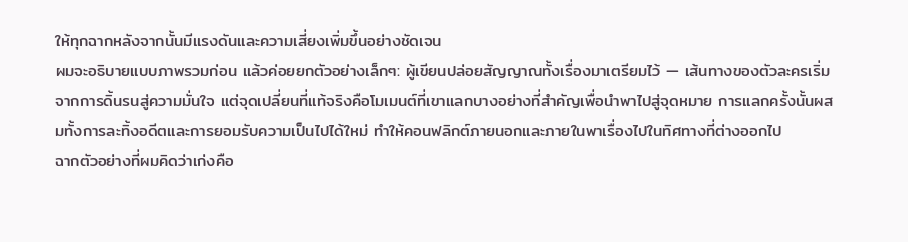ให้ทุกฉากหลังจากนั้นมีแรงดันและความเสี่ยงเพิ่มขึ้นอย่างชัดเจน
ผมจะอธิบายแบบภาพรวมก่อน แล้วค่อยยกตัวอย่างเล็กๆ: ผู้เขียนปล่อยสัญญาณทั้งเรื่องมาเตรียมไว้ — เส้นทางของตัวละครเริ่มจากการดิ้นรนสู่ความมั่นใจ แต่จุดเปลี่ยนที่แท้จริงคือโมเมนต์ที่เขาแลกบางอย่างที่สำคัญเพื่อนำพาไปสู่จุดหมาย การแลกครั้งนั้นผสมทั้งการละทิ้งอดีตและการยอมรับความเป็นไปได้ใหม่ ทำให้คอนฟลิกต์ภายนอกและภายในพาเรื่องไปในทิศทางที่ต่างออกไป
ฉากตัวอย่างที่ผมคิดว่าเก่งคือ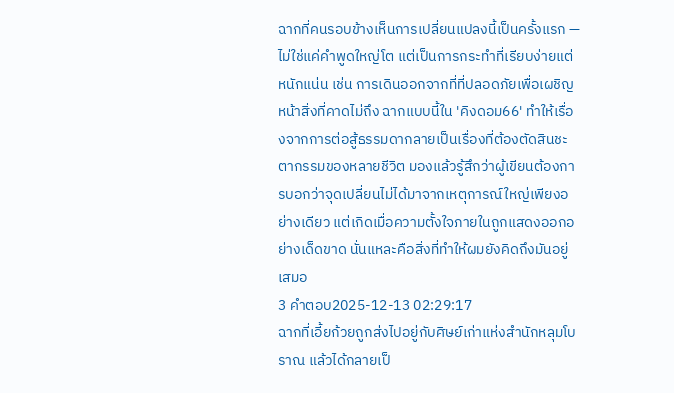ฉากที่คนรอบข้างเห็นการเปลี่ยนแปลงนี้เป็นครั้งแรก — ไม่ใช่แค่คำพูดใหญ่โต แต่เป็นการกระทำที่เรียบง่ายแต่หนักแน่น เช่น การเดินออกจากที่ที่ปลอดภัยเพื่อเผชิญหน้าสิ่งที่คาดไม่ถึง ฉากแบบนี้ใน 'คิงดอม66' ทำให้เรื่องจากการต่อสู้ธรรมดากลายเป็นเรื่องที่ต้องตัดสินชะตากรรมของหลายชีวิต มองแล้วรู้สึกว่าผู้เขียนต้องการบอกว่าจุดเปลี่ยนไม่ได้มาจากเหตุการณ์ใหญ่เพียงอย่างเดียว แต่เกิดเมื่อความตั้งใจภายในถูกแสดงออกอย่างเด็ดขาด นั่นแหละคือสิ่งที่ทำให้ผมยังคิดถึงมันอยู่เสมอ
3 คำตอบ2025-12-13 02:29:17
ฉากที่เอี้ยก้วยถูกส่งไปอยู่กับศิษย์เก่าแห่งสำนักหลุมโบราณ แล้วได้กลายเป็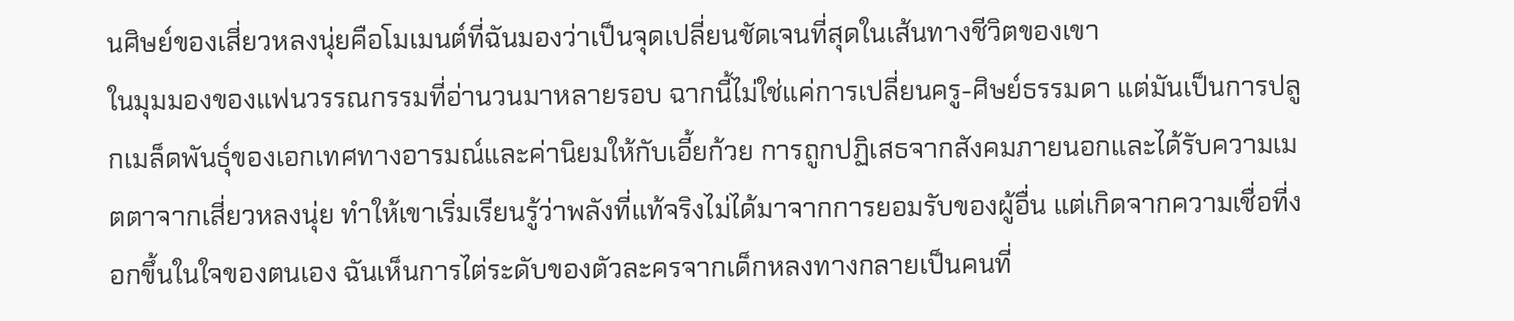นศิษย์ของเสี่ยวหลงนุ่ยคือโมเมนต์ที่ฉันมองว่าเป็นจุดเปลี่ยนชัดเจนที่สุดในเส้นทางชีวิตของเขา
ในมุมมองของแฟนวรรณกรรมที่อ่านวนมาหลายรอบ ฉากนี้ไม่ใช่แค่การเปลี่ยนครู-ศิษย์ธรรมดา แต่มันเป็นการปลูกเมล็ดพันธุ์ของเอกเทศทางอารมณ์และค่านิยมให้กับเอี้ยก้วย การถูกปฏิเสธจากสังคมภายนอกและได้รับความเมตตาจากเสี่ยวหลงนุ่ย ทำให้เขาเริ่มเรียนรู้ว่าพลังที่แท้จริงไม่ได้มาจากการยอมรับของผู้อื่น แต่เกิดจากความเชื่อที่งอกขึ้นในใจของตนเอง ฉันเห็นการไต่ระดับของตัวละครจากเด็กหลงทางกลายเป็นคนที่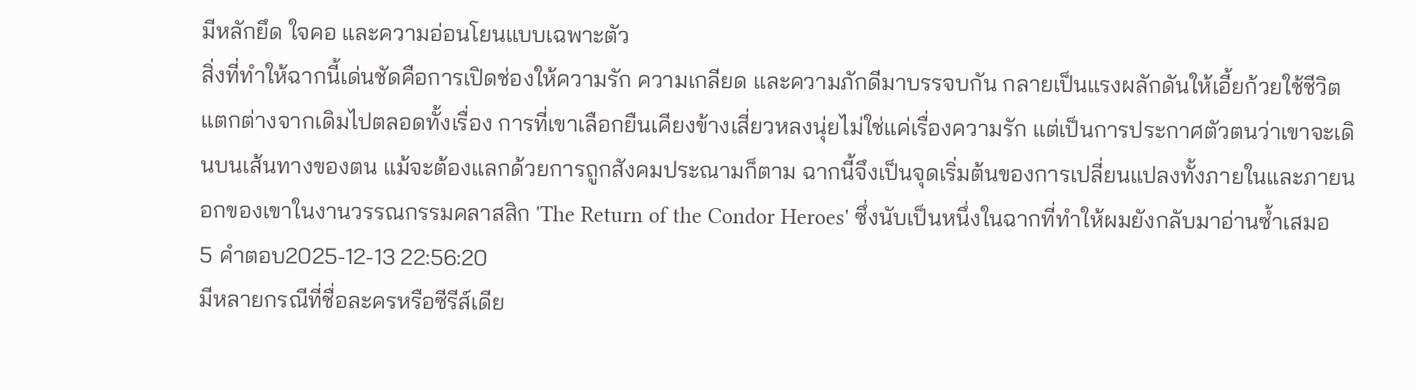มีหลักยึด ใจคอ และความอ่อนโยนแบบเฉพาะตัว
สิ่งที่ทำให้ฉากนี้เด่นชัดคือการเปิดช่องให้ความรัก ความเกลียด และความภักดีมาบรรจบกัน กลายเป็นแรงผลักดันให้เอี้ยก้วยใช้ชีวิตแตกต่างจากเดิมไปตลอดทั้งเรื่อง การที่เขาเลือกยืนเคียงข้างเสี่ยวหลงนุ่ยไม่ใช่แค่เรื่องความรัก แต่เป็นการประกาศตัวตนว่าเขาจะเดินบนเส้นทางของตน แม้จะต้องแลกด้วยการถูกสังคมประณามก็ตาม ฉากนี้จึงเป็นจุดเริ่มต้นของการเปลี่ยนแปลงทั้งภายในและภายนอกของเขาในงานวรรณกรรมคลาสสิก 'The Return of the Condor Heroes' ซึ่งนับเป็นหนึ่งในฉากที่ทำให้ผมยังกลับมาอ่านซ้ำเสมอ
5 คำตอบ2025-12-13 22:56:20
มีหลายกรณีที่ชื่อละครหรือซีรีส์เดีย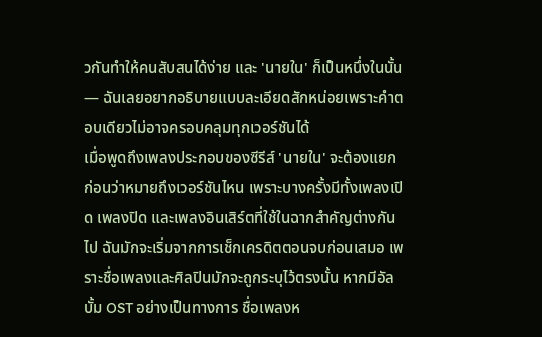วกันทำให้คนสับสนได้ง่าย และ 'นายใน' ก็เป็นหนึ่งในนั้น — ฉันเลยอยากอธิบายแบบละเอียดสักหน่อยเพราะคำตอบเดียวไม่อาจครอบคลุมทุกเวอร์ชันได้
เมื่อพูดถึงเพลงประกอบของซีรีส์ 'นายใน' จะต้องแยกก่อนว่าหมายถึงเวอร์ชันไหน เพราะบางครั้งมีทั้งเพลงเปิด เพลงปิด และเพลงอินเสิร์ตที่ใช้ในฉากสำคัญต่างกันไป ฉันมักจะเริ่มจากการเช็กเครดิตตอนจบก่อนเสมอ เพราะชื่อเพลงและศิลปินมักจะถูกระบุไว้ตรงนั้น หากมีอัลบั้ม OST อย่างเป็นทางการ ชื่อเพลงห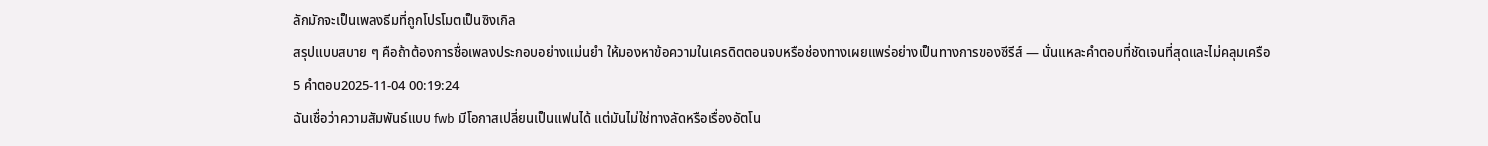ลักมักจะเป็นเพลงธีมที่ถูกโปรโมตเป็นซิงเกิล
สรุปแบบสบาย ๆ คือถ้าต้องการชื่อเพลงประกอบอย่างแม่นยำ ให้มองหาข้อความในเครดิตตอนจบหรือช่องทางเผยแพร่อย่างเป็นทางการของซีรีส์ — นั่นแหละคำตอบที่ชัดเจนที่สุดและไม่คลุมเครือ
5 คำตอบ2025-11-04 00:19:24
ฉันเชื่อว่าความสัมพันธ์แบบ fwb มีโอกาสเปลี่ยนเป็นแฟนได้ แต่มันไม่ใช่ทางลัดหรือเรื่องอัตโน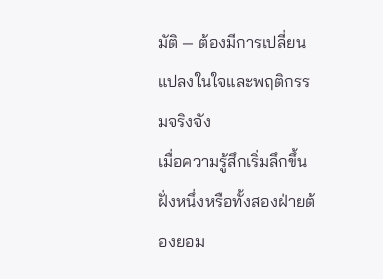มัติ — ต้องมีการเปลี่ยนแปลงในใจและพฤติกรรมจริงจัง
เมื่อความรู้สึกเริ่มลึกขึ้น ฝั่งหนึ่งหรือทั้งสองฝ่ายต้องยอม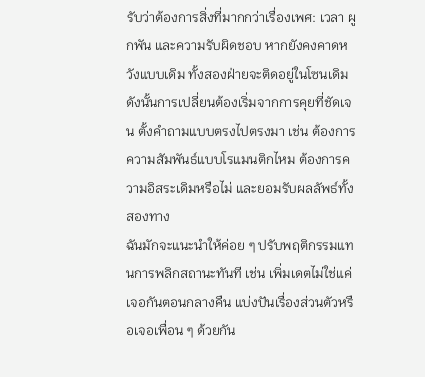รับว่าต้องการสิ่งที่มากกว่าเรื่องเพศ: เวลา ผูกพัน และความรับผิดชอบ หากยังคงคาดหวังแบบเดิม ทั้งสองฝ่ายจะติดอยู่ในโซนเดิม ดังนั้นการเปลี่ยนต้องเริ่มจากการคุยที่ชัดเจน ตั้งคำถามแบบตรงไปตรงมา เช่น ต้องการความสัมพันธ์แบบโรแมนติกไหม ต้องการความอิสระเดิมหรือไม่ และยอมรับผลลัพธ์ทั้งสองทาง
ฉันมักจะแนะนำให้ค่อย ๆ ปรับพฤติกรรมแทนการพลิกสถานะทันที เช่น เพิ่มเดตไม่ใช่แค่เจอกันตอนกลางคืน แบ่งปันเรื่องส่วนตัวหรือเจอเพื่อน ๆ ด้วยกัน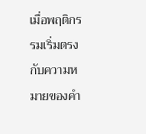เมื่อพฤติกรรมเริ่มตรงกับความหมายของคำ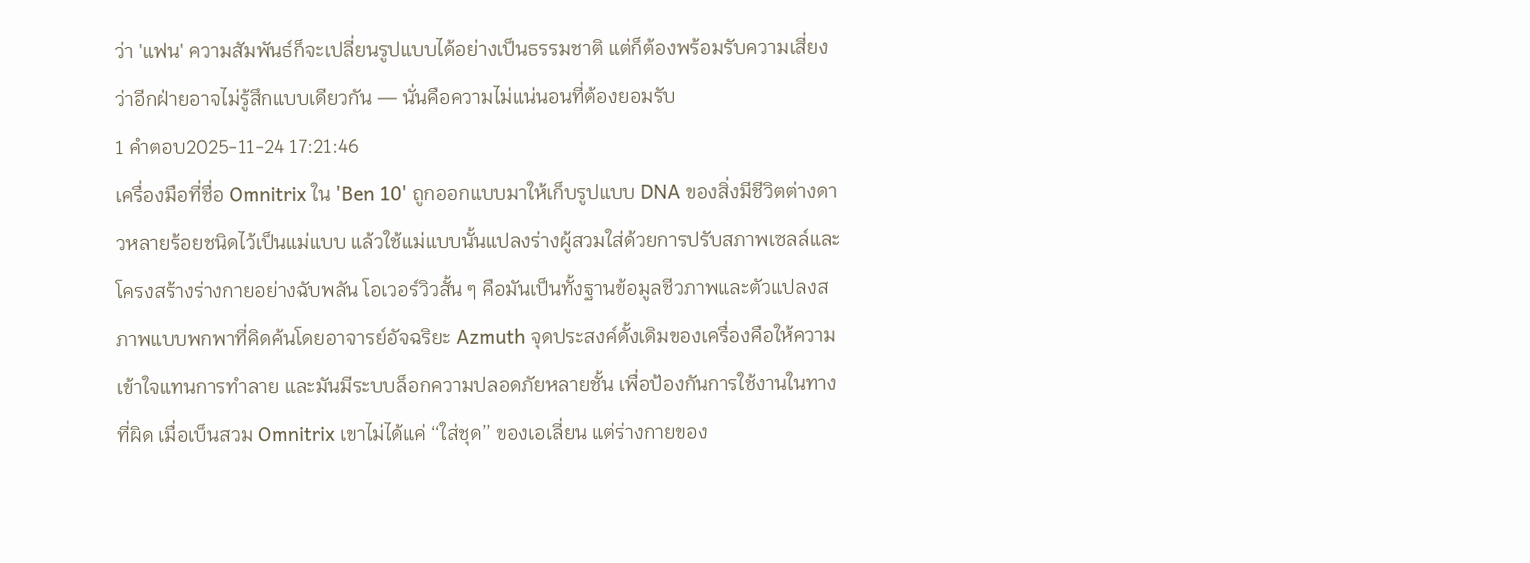ว่า 'แฟน' ความสัมพันธ์ก็จะเปลี่ยนรูปแบบได้อย่างเป็นธรรมชาติ แต่ก็ต้องพร้อมรับความเสี่ยงว่าอีกฝ่ายอาจไม่รู้สึกแบบเดียวกัน — นั่นคือความไม่แน่นอนที่ต้องยอมรับ
1 คำตอบ2025-11-24 17:21:46
เครื่องมือที่ชื่อ Omnitrix ใน 'Ben 10' ถูกออกแบบมาให้เก็บรูปแบบ DNA ของสิ่งมีชีวิตต่างดาวหลายร้อยชนิดไว้เป็นแม่แบบ แล้วใช้แม่แบบนั้นแปลงร่างผู้สวมใส่ด้วยการปรับสภาพเซลล์และโครงสร้างร่างกายอย่างฉับพลัน โอเวอร์วิวสั้น ๆ คือมันเป็นทั้งฐานข้อมูลชีวภาพและตัวแปลงสภาพแบบพกพาที่คิดค้นโดยอาจารย์อัจฉริยะ Azmuth จุดประสงค์ดั้งเดิมของเครื่องคือให้ความเข้าใจแทนการทำลาย และมันมีระบบล็อกความปลอดภัยหลายชั้น เพื่อป้องกันการใช้งานในทางที่ผิด เมื่อเบ็นสวม Omnitrix เขาไม่ได้แค่ ‘‘ใส่ชุด’’ ของเอเลี่ยน แต่ร่างกายของ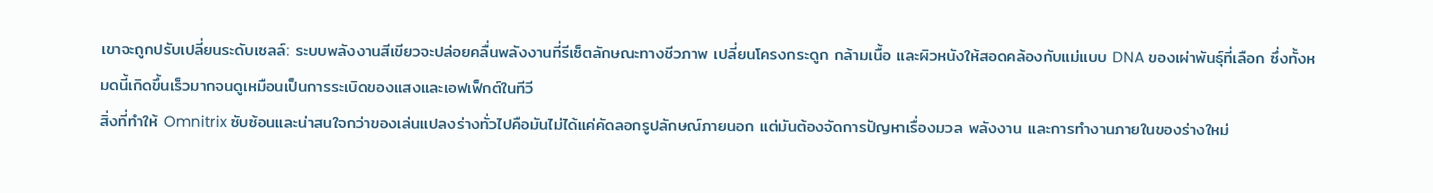เขาจะถูกปรับเปลี่ยนระดับเซลล์: ระบบพลังงานสีเขียวจะปล่อยคลื่นพลังงานที่รีเซ็ตลักษณะทางชีวภาพ เปลี่ยนโครงกระดูก กล้ามเนื้อ และผิวหนังให้สอดคล้องกับแม่แบบ DNA ของเผ่าพันธุ์ที่เลือก ซึ่งทั้งหมดนี้เกิดขึ้นเร็วมากจนดูเหมือนเป็นการระเบิดของแสงและเอฟเฟ็กต์ในทีวี
สิ่งที่ทำให้ Omnitrix ซับซ้อนและน่าสนใจกว่าของเล่นแปลงร่างทั่วไปคือมันไม่ได้แค่คัดลอกรูปลักษณ์ภายนอก แต่มันต้องจัดการปัญหาเรื่องมวล พลังงาน และการทำงานภายในของร่างใหม่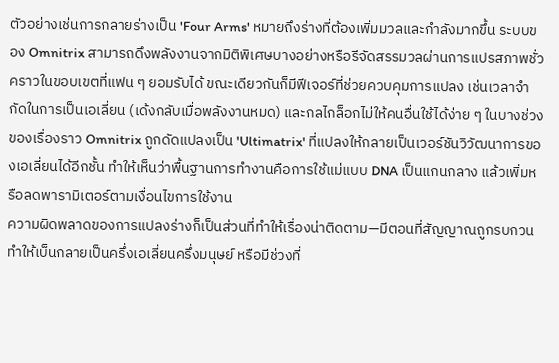ตัวอย่างเช่นการกลายร่างเป็น 'Four Arms' หมายถึงร่างที่ต้องเพิ่มมวลและกำลังมากขึ้น ระบบของ Omnitrix สามารถดึงพลังงานจากมิติพิเศษบางอย่างหรือรีจัดสรรมวลผ่านการแปรสภาพชั่วคราวในขอบเขตที่แฟน ๆ ยอมรับได้ ขณะเดียวกันก็มีฟีเจอร์ที่ช่วยควบคุมการแปลง เช่นเวลาจำกัดในการเป็นเอเลี่ยน (เด้งกลับเมื่อพลังงานหมด) และกลไกล็อกไม่ให้คนอื่นใช้ได้ง่าย ๆ ในบางช่วงของเรื่องราว Omnitrix ถูกดัดแปลงเป็น 'Ultimatrix' ที่แปลงให้กลายเป็นเวอร์ชันวิวัฒนาการของเอเลี่ยนได้อีกชั้น ทำให้เห็นว่าพื้นฐานการทำงานคือการใช้แม่แบบ DNA เป็นแกนกลาง แล้วเพิ่มหรือลดพารามิเตอร์ตามเงื่อนไขการใช้งาน
ความผิดพลาดของการแปลงร่างก็เป็นส่วนที่ทำให้เรื่องน่าติดตาม—มีตอนที่สัญญาณถูกรบกวน ทำให้เบ็นกลายเป็นครึ่งเอเลี่ยนครึ่งมนุษย์ หรือมีช่วงที่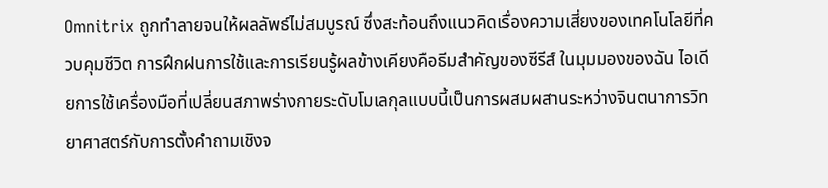Omnitrix ถูกทำลายจนให้ผลลัพธ์ไม่สมบูรณ์ ซึ่งสะท้อนถึงแนวคิดเรื่องความเสี่ยงของเทคโนโลยีที่ควบคุมชีวิต การฝึกฝนการใช้และการเรียนรู้ผลข้างเคียงคือธีมสำคัญของซีรีส์ ในมุมมองของฉัน ไอเดียการใช้เครื่องมือที่เปลี่ยนสภาพร่างกายระดับโมเลกุลแบบนี้เป็นการผสมผสานระหว่างจินตนาการวิทยาศาสตร์กับการตั้งคำถามเชิงจ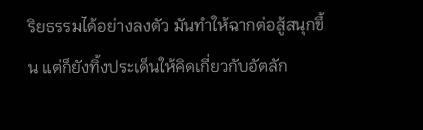ริยธรรมได้อย่างลงตัว มันทำให้ฉากต่อสู้สนุกขึ้น แต่ก็ยังทิ้งประเด็นให้คิดเกี่ยวกับอัตลัก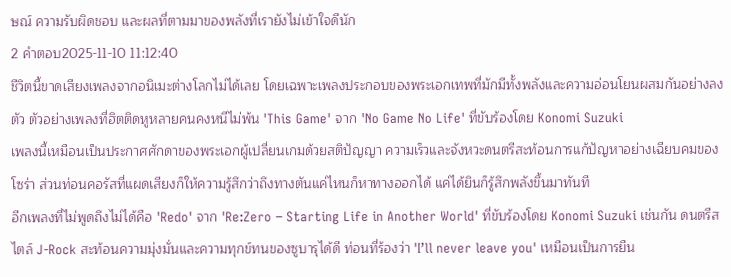ษณ์ ความรับผิดชอบ และผลที่ตามมาของพลังที่เรายังไม่เข้าใจดีนัก
2 คำตอบ2025-11-10 11:12:40
ชีวิตนี้ขาดเสียงเพลงจากอนิเมะต่างโลกไม่ได้เลย โดยเฉพาะเพลงประกอบของพระเอกเทพที่มักมีทั้งพลังและความอ่อนโยนผสมกันอย่างลงตัว ตัวอย่างเพลงที่ฮิตติดหูหลายคนคงหนีไม่พ้น 'This Game' จาก 'No Game No Life' ที่ขับร้องโดย Konomi Suzuki
เพลงนี้เหมือนเป็นประกาศศักดาของพระเอกผู้เปลี่ยนเกมด้วยสติปัญญา ความเร็วและจังหวะดนตรีสะท้อนการแก้ปัญหาอย่างเฉียบคมของโซร่า ส่วนท่อนคอรัสที่แผดเสียงก็ให้ความรู้สึกว่าถึงทางตันแค่ไหนก็หาทางออกได้ แค่ได้ยินก็รู้สึกพลังขึ้นมาทันที
อีกเพลงที่ไม่พูดถึงไม่ได้คือ 'Redo' จาก 'Re:Zero − Starting Life in Another World' ที่ขับร้องโดย Konomi Suzuki เช่นกัน ดนตรีสไตล์ J-Rock สะท้อนความมุ่งมั่นและความทุกข์ทนของซูบารุได้ดี ท่อนที่ร้องว่า 'I’ll never leave you' เหมือนเป็นการยืน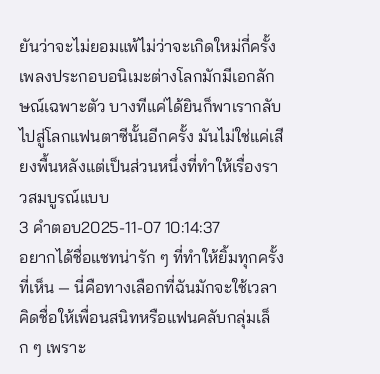ยันว่าจะไม่ยอมแพ้ไม่ว่าจะเกิดใหม่กี่ครั้ง
เพลงประกอบอนิเมะต่างโลกมักมีเอกลักษณ์เฉพาะตัว บางทีแค่ได้ยินก็พาเรากลับไปสู่โลกแฟนตาซีนั้นอีกครั้ง มันไม่ใช่แค่เสียงพื้นหลังแต่เป็นส่วนหนึ่งที่ทำให้เรื่องราวสมบูรณ์แบบ
3 คำตอบ2025-11-07 10:14:37
อยากได้ชื่อแชทน่ารัก ๆ ที่ทำให้ยิ้มทุกครั้งที่เห็น — นี่คือทางเลือกที่ฉันมักจะใช้เวลาคิดชื่อให้เพื่อนสนิทหรือแฟนคลับกลุ่มเล็ก ๆ เพราะ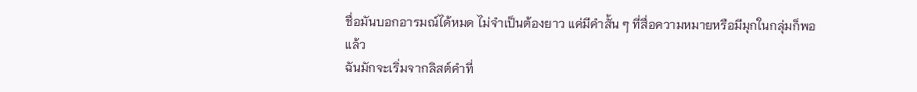ชื่อมันบอกอารมณ์ได้หมด ไม่จำเป็นต้องยาว แค่มีคำสั้น ๆ ที่สื่อความหมายหรือมีมุกในกลุ่มก็พอแล้ว
ฉันมักจะเริ่มจากลิสต์คำที่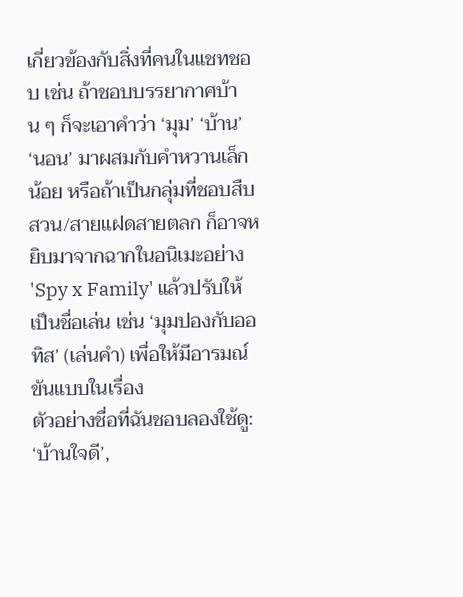เกี่ยวข้องกับสิ่งที่คนในแชทชอบ เช่น ถ้าชอบบรรยากาศบ้าน ๆ ก็จะเอาคำว่า ‘มุม’ ‘บ้าน’ ‘นอน’ มาผสมกับคำหวานเล็กน้อย หรือถ้าเป็นกลุ่มที่ชอบสืบสวน/สายแฝดสายตลก ก็อาจหยิบมาจากฉากในอนิเมะอย่าง 'Spy x Family' แล้วปรับให้เป็นชื่อเล่น เช่น ‘มุมปองกับออทิส’ (เล่นคำ) เพื่อให้มีอารมณ์ขันแบบในเรื่อง
ตัวอย่างชื่อที่ฉันชอบลองใช้ดู: ‘บ้านใจดี’,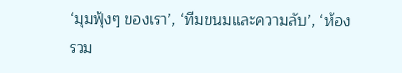‘มุมฟุ้งๆ ของเรา’, ‘ทีมขนมและความลับ’, ‘ห้องรวม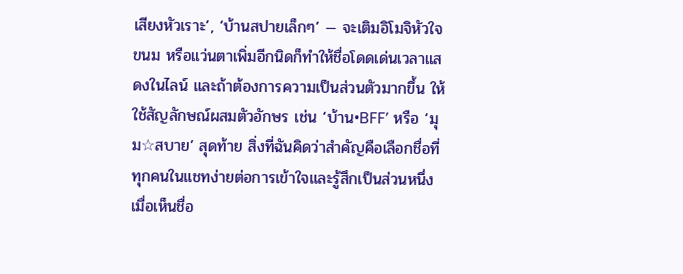เสียงหัวเราะ’, ‘บ้านสปายเล็กๆ’ — จะเติมอิโมจิหัวใจ ขนม หรือแว่นตาเพิ่มอีกนิดก็ทำให้ชื่อโดดเด่นเวลาแสดงในไลน์ และถ้าต้องการความเป็นส่วนตัวมากขึ้น ให้ใช้สัญลักษณ์ผสมตัวอักษร เช่น ‘บ้าน•BFF’ หรือ ‘มุม☆สบาย’ สุดท้าย สิ่งที่ฉันคิดว่าสำคัญคือเลือกชื่อที่ทุกคนในแชทง่ายต่อการเข้าใจและรู้สึกเป็นส่วนหนึ่งเมื่อเห็นชื่อ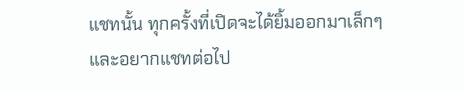แชทนั้น ทุกครั้งที่เปิดจะได้ยิ้มออกมาเล็กๆ และอยากแชทต่อไป